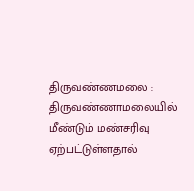திருவண்ணமலை : திருவண்ணாமலையில் மீண்டும் மண்சரிவு ஏற்பட்டுள்ளதால்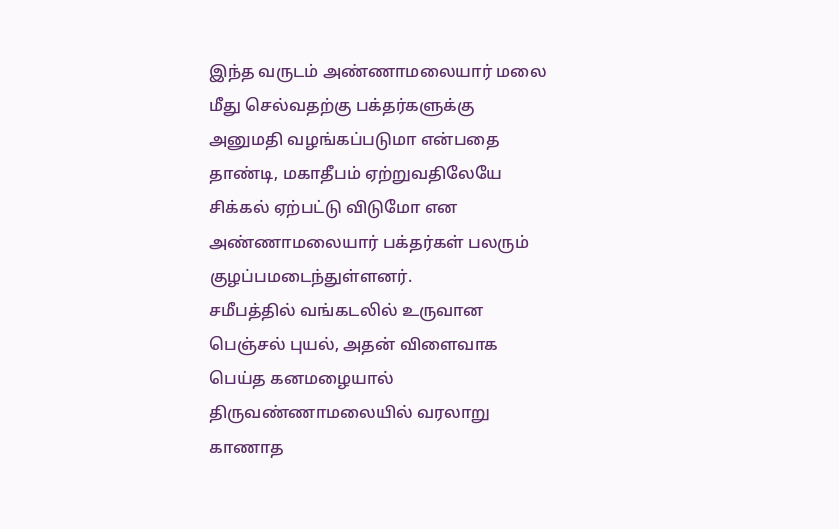இந்த வருடம் அண்ணாமலையார் மலை மீது செல்வதற்கு பக்தர்களுக்கு அனுமதி வழங்கப்படுமா என்பதை தாண்டி, மகாதீபம் ஏற்றுவதிலேயே சிக்கல் ஏற்பட்டு விடுமோ என அண்ணாமலையார் பக்தர்கள் பலரும் குழப்பமடைந்துள்ளனர்.
சமீபத்தில் வங்கடலில் உருவான பெஞ்சல் புயல், அதன் விளைவாக பெய்த கனமழையால் திருவண்ணாமலையில் வரலாறு காணாத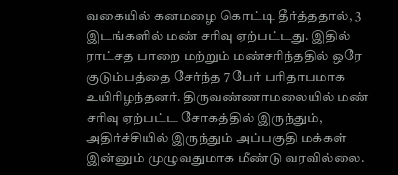வகையில் கனமழை கொட்டி தீர்த்ததால், 3 இடங்களில் மண் சரிவு ஏற்பட்டது. இதில் ராட்சத பாறை மற்றும் மண்சரிந்ததில் ஒரே குடும்பத்தை சேர்ந்த 7 பேர் பரிதாபமாக உயிரிழந்தனர். திருவண்ணாமலையில் மண் சரிவு ஏற்பட்ட சோகத்தில் இருந்தும், அதிர்ச்சியில் இருந்தும் அப்பகுதி மக்கள் இன்னும் முழுவதுமாக மீண்டு வரவில்லை.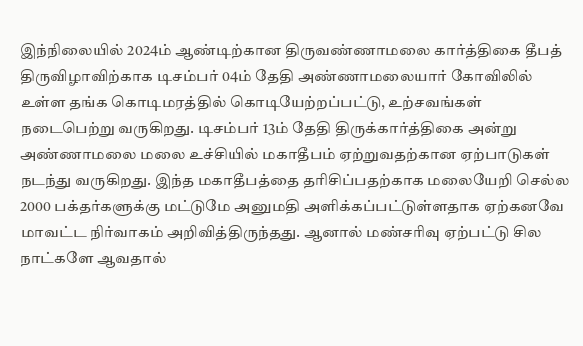இந்நிலையில் 2024ம் ஆண்டிற்கான திருவண்ணாமலை கார்த்திகை தீபத் திருவிழாவிற்காக டிசம்பர் 04ம் தேதி அண்ணாமலையார் கோவிலில் உள்ள தங்க கொடிமரத்தில் கொடியேற்றப்பட்டு, உற்சவங்கள் நடைபெற்று வருகிறது. டிசம்பர் 13ம் தேதி திருக்கார்த்திகை அன்று அண்ணாமலை மலை உச்சியில் மகாதீபம் ஏற்றுவதற்கான ஏற்பாடுகள் நடந்து வருகிறது. இந்த மகாதீபத்தை தரிசிப்பதற்காக மலையேறி செல்ல 2000 பக்தர்களுக்கு மட்டுமே அனுமதி அளிக்கப்பட்டுள்ளதாக ஏற்கனவே மாவட்ட நிர்வாகம் அறிவித்திருந்தது. ஆனால் மண்சரிவு ஏற்பட்டு சில நாட்களே ஆவதால்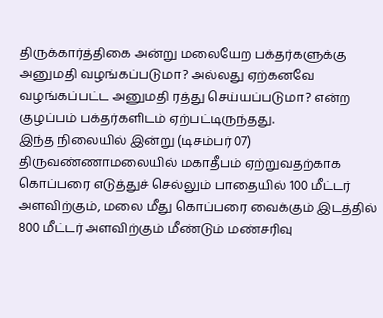திருக்கார்த்திகை அன்று மலையேற பக்தர்களுக்கு அனுமதி வழங்கப்படுமா? அல்லது ஏற்கனவே வழங்கப்பட்ட அனுமதி ரத்து செய்யப்படுமா? என்ற குழப்பம் பக்தர்களிடம் ஏற்பட்டிருந்தது.
இந்த நிலையில் இன்று (டிசம்பர் 07) திருவண்ணாமலையில் மகாதீபம் ஏற்றுவதற்காக கொப்பரை எடுத்துச் செல்லும் பாதையில் 100 மீட்டர் அளவிற்கும், மலை மீது கொப்பரை வைக்கும் இடத்தில் 800 மீட்டர் அளவிற்கும் மீண்டும் மண்சரிவு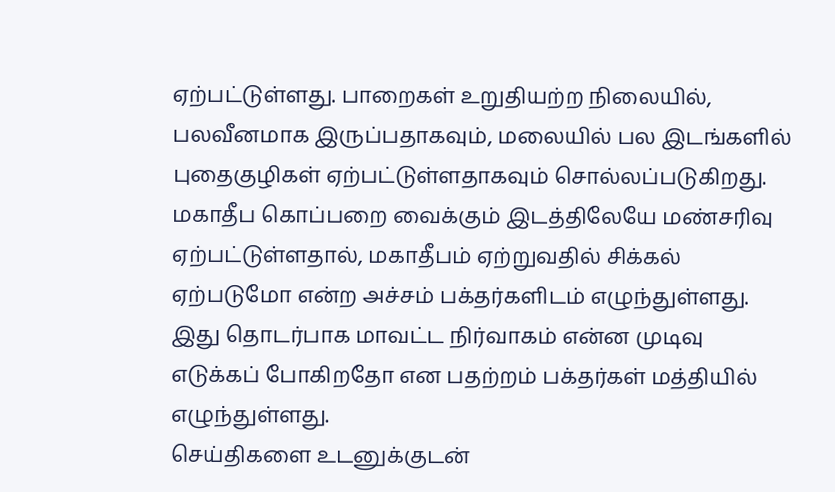ஏற்பட்டுள்ளது. பாறைகள் உறுதியற்ற நிலையில், பலவீனமாக இருப்பதாகவும், மலையில் பல இடங்களில் புதைகுழிகள் ஏற்பட்டுள்ளதாகவும் சொல்லப்படுகிறது. மகாதீப கொப்பறை வைக்கும் இடத்திலேயே மண்சரிவு ஏற்பட்டுள்ளதால், மகாதீபம் ஏற்றுவதில் சிக்கல் ஏற்படுமோ என்ற அச்சம் பக்தர்களிடம் எழுந்துள்ளது. இது தொடர்பாக மாவட்ட நிர்வாகம் என்ன முடிவு எடுக்கப் போகிறதோ என பதற்றம் பக்தர்கள் மத்தியில் எழுந்துள்ளது.
செய்திகளை உடனுக்குடன்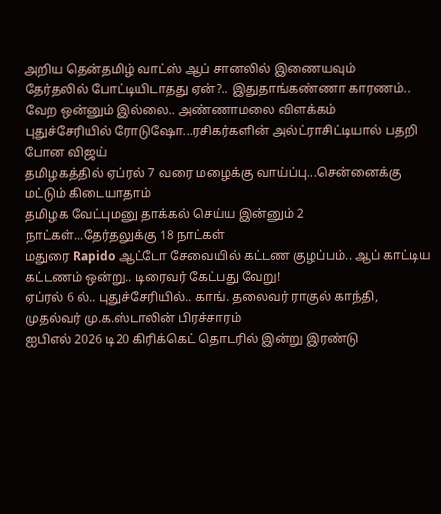அறிய தென்தமிழ் வாட்ஸ் ஆப் சானலில் இணையவும்
தேர்தலில் போட்டியிடாதது ஏன்?.. இதுதாங்கண்ணா காரணம்.. வேற ஒன்னும் இல்லை.. அண்ணாமலை விளக்கம்
புதுச்சேரியில் ரோடுஷோ...ரசிகர்களின் அல்ட்ராசிட்டியால் பதறி போன விஜய்
தமிழகத்தில் ஏப்ரல் 7 வரை மழைக்கு வாய்ப்பு...சென்னைக்கு மட்டும் கிடையாதாம்
தமிழக வேட்புமனு தாக்கல் செய்ய இன்னும் 2 நாட்கள்...தேர்தலுக்கு 18 நாட்கள்
மதுரை Rapido ஆட்டோ சேவையில் கட்டண குழப்பம்.. ஆப் காட்டிய கட்டணம் ஒன்று.. டிரைவர் கேட்பது வேறு!
ஏப்ரல் 6 ல்.. புதுச்சேரியில்.. காங். தலைவர் ராகுல் காந்தி, முதல்வர் மு.க.ஸ்டாலின் பிரச்சாரம்
ஐபிஎல் 2026 டி20 கிரிக்கெட் தொடரில் இன்று இரண்டு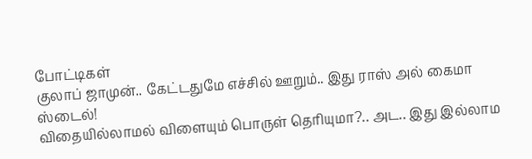போட்டிகள்
குலாப் ஜாமுன்.. கேட்டதுமே எச்சில் ஊறும்.. இது ராஸ் அல் கைமா ஸ்டைல்!
விதையில்லாமல் விளையும் பொருள் தெரியுமா?.. அட.. இது இல்லாம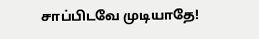சாப்பிடவே முடியாதே!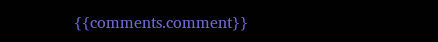{{comments.comment}}